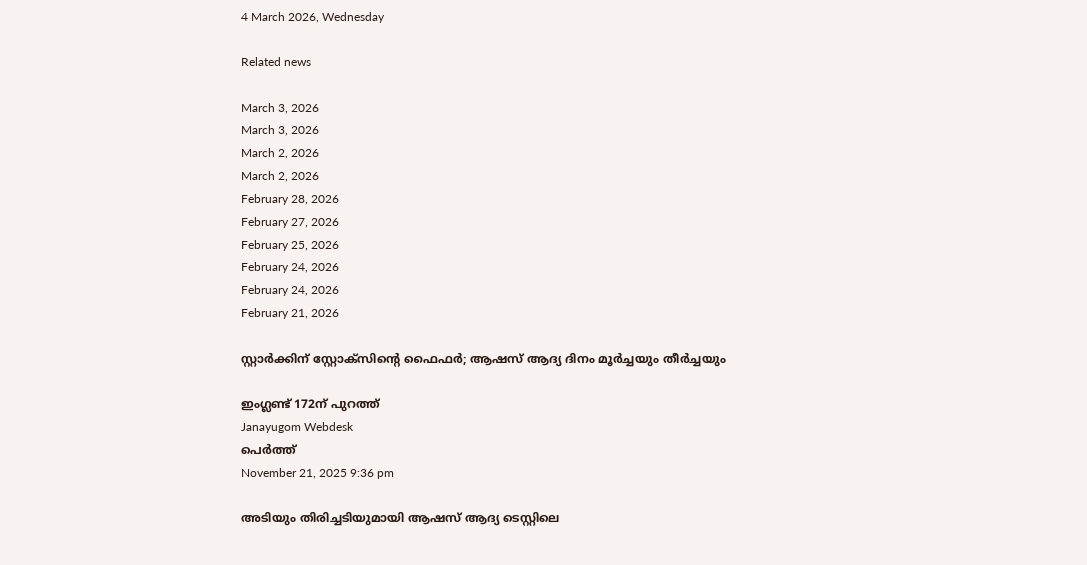4 March 2026, Wednesday

Related news

March 3, 2026
March 3, 2026
March 2, 2026
March 2, 2026
February 28, 2026
February 27, 2026
February 25, 2026
February 24, 2026
February 24, 2026
February 21, 2026

സ്റ്റാര്‍ക്കിന് സ്റ്റോക്സിന്റെ ഫൈഫര്‍; ആഷസ് ആദ്യ ദിനം മൂര്‍ച്ചയും തീര്‍ച്ചയും

ഇംഗ്ലണ്ട് 172ന് പുറത്ത്
Janayugom Webdesk
പെര്‍ത്ത്
November 21, 2025 9:36 pm

അടിയും തിരിച്ചടിയുമായി ആഷസ് ആദ്യ ടെസ്റ്റിലെ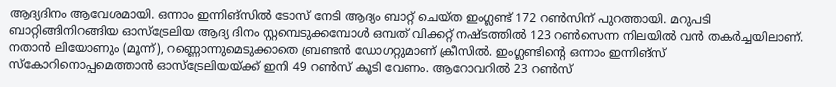ആദ്യദിനം ആവേശമായി. ഒന്നാം ഇന്നിങ്സില്‍ ടോസ് നേടി ആദ്യം ബാറ്റ് ചെയ്ത ഇംഗ്ലണ്ട് 172 റണ്‍സിന് പുറത്തായി. മറുപടി ബാറ്റിങ്ങിനിറങ്ങിയ ഓസ്ട്രേലിയ ആദ്യ ദിനം സ്റ്റമ്പെടുക്കമ്പോള്‍ ഒമ്പത് വിക്കറ്റ് നഷ്ടത്തില്‍ 123 റണ്‍സെന്ന നിലയില്‍ വന്‍ തകര്‍ച്ചയിലാണ്. നതാന്‍ ലിയോണും (മൂന്ന്), റണ്ണൊന്നുമെടുക്കാതെ ബ്രണ്ടന്‍ ഡോഗറ്റുമാണ് ക്രീസില്‍. ഇംഗ്ലണ്ടിന്റെ ഒന്നാം ഇന്നിങ്സ് സ്കോറിനൊപ്പമെത്താൻ ഓസ്ട്രേലിയയ്ക്ക് ഇനി 49 റൺസ് കൂടി വേണം. ആറോവറില്‍ 23 റണ്‍സ്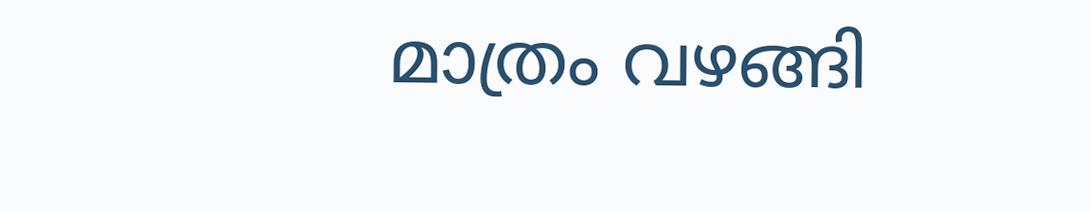മാത്രം വഴങ്ങി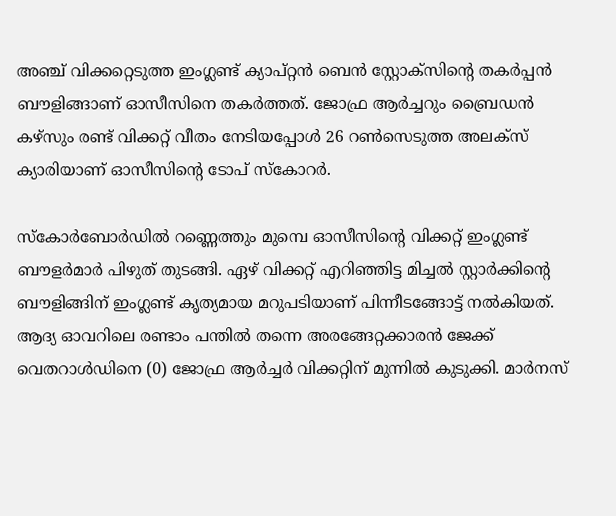അഞ്ച് വിക്കറ്റെടുത്ത ഇംഗ്ലണ്ട് ക്യാപ്റ്റൻ ബെന്‍ സ്റ്റോക്സിന്റെ തകര്‍പ്പന്‍ ബൗളിങ്ങാണ് ഓസീസിനെ തകര്‍ത്തത്. ജോഫ്ര ആര്‍ച്ചറും ബ്രൈഡന്‍ കഴ്സും രണ്ട് വിക്കറ്റ് വീതം നേടിയപ്പോള്‍ 26 റണ്‍സെടുത്ത അലക്സ് ക്യാരിയാണ് ഓസീസിന്റെ ടോപ് സ്കോറര്‍.

സ്കോര്‍ബോര്‍ഡില്‍ റണ്ണെത്തും മുമ്പെ ഓസീസിന്റെ വിക്കറ്റ് ഇംഗ്ലണ്ട് ബൗളര്‍മാര്‍ പിഴുത് തുടങ്ങി. ഏഴ് വിക്കറ്റ് എറിഞ്ഞിട്ട മിച്ചല്‍ സ്റ്റാര്‍ക്കിന്റെ ബൗളിങ്ങിന് ഇംഗ്ലണ്ട് കൃത്യമായ മറുപടിയാണ് പിന്നീടങ്ങോട്ട് നല്‍കിയത്. ആദ്യ ഓവറിലെ രണ്ടാം പന്തില്‍ തന്നെ അരങ്ങേറ്റക്കാരന്‍ ജേക്ക് വെതറാള്‍ഡിനെ (0) ജോഫ്ര ആര്‍ച്ചര്‍ വിക്കറ്റിന് മുന്നില്‍ കുടുക്കി. മാര്‍നസ്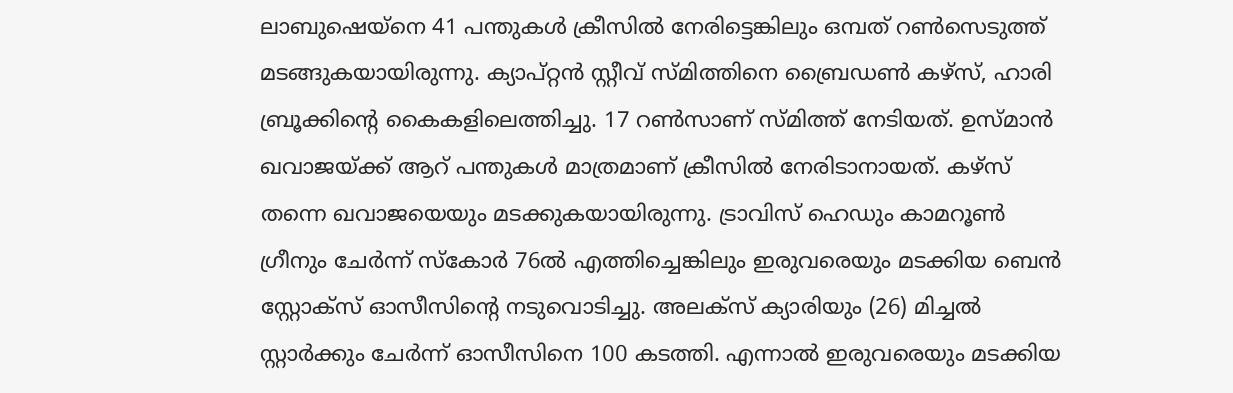ലാബുഷെയ്നെ 41 പന്തുകള്‍ ക്രീസില്‍ നേരിട്ടെങ്കിലും ഒമ്പത് റണ്‍സെടുത്ത് മടങ്ങുകയായിരുന്നു. ക്യാപ്റ്റന്‍ സ്റ്റീവ് സ്മിത്തിനെ ബ്രൈഡണ്‍ കഴ്സ്, ഹാരി ബ്രൂക്കിന്റെ കൈകളിലെത്തിച്ചു. 17 റണ്‍സാണ് സ്മിത്ത് നേടിയത്. ഉസ്മാന്‍ ഖവാജയ്ക്ക് ആറ് പന്തുകള്‍ മാത്രമാണ് ക്രീസില്‍ നേരിടാനായത്. കഴ്സ് തന്നെ ഖവാജയെയും മടക്കുകയായിരുന്നു. ട്രാവിസ് ഹെഡും കാമറൂണ്‍ ഗ്രീനും ചേര്‍ന്ന് സ്കോര്‍ 76ല്‍ എത്തിച്ചെങ്കിലും ഇരുവരെയും മടക്കിയ ബെന്‍ സ്റ്റോക്സ് ഓസീസിന്റെ നടുവൊടിച്ചു. അലക്സ് ക്യാരിയും (26) മിച്ചല്‍ സ്റ്റാര്‍ക്കും ചേര്‍ന്ന് ഓസീസിനെ 100 കടത്തി. എന്നാല്‍ ഇരുവരെയും മടക്കിയ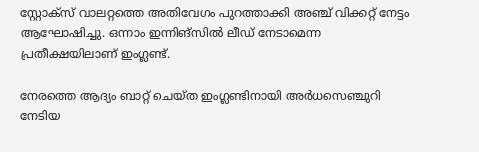സ്റ്റോക്സ് വാലറ്റത്തെ അതിവേഗം പുറത്താക്കി അഞ്ച് വിക്കറ്റ് നേട്ടം ആഘോഷിച്ചു. ഒന്നാം ഇന്നിങ്സില്‍ ലീഡ് നേടാമെന്ന പ്രതീക്ഷയിലാണ് ഇംഗ്ലണ്ട്.

നേരത്തെ ആദ്യം ബാറ്റ് ചെയ്ത ഇംഗ്ലണ്ടിനായി അര്‍ധസെഞ്ചുറി നേടിയ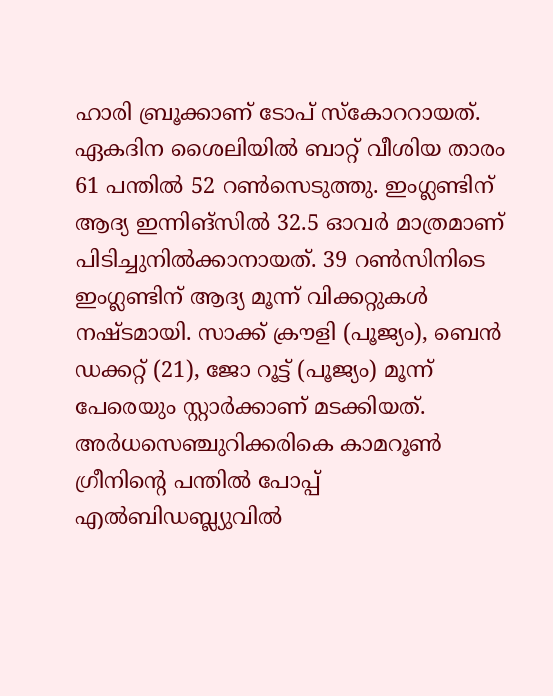ഹാരി ബ്രൂക്കാണ് ടോപ് സ്കോററായത്. ഏകദിന ശൈലിയില്‍ ബാറ്റ് വീശിയ താരം 61 പന്തില്‍ 52 റണ്‍സെടുത്തു. ഇംഗ്ലണ്ടിന് ആദ്യ ഇന്നിങ്സിൽ 32.5 ഓവർ മാത്രമാണ് പിടിച്ചുനിൽക്കാനായത്. 39 റൺസിനിടെ ഇംഗ്ലണ്ടിന് ആദ്യ മൂന്ന് വിക്കറ്റുകൾ നഷ്ടമായി. സാക്ക് ക്രൗളി (പൂജ്യം), ബെന്‍ ഡക്കറ്റ് (21), ജോ റൂട്ട് (പൂജ്യം) മൂന്ന് പേരെയും സ്റ്റാര്‍ക്കാണ് മടക്കിയത്. അര്‍ധസെഞ്ചുറിക്കരികെ കാമറൂണ്‍ ഗ്രീനിന്റെ പന്തില്‍ പോപ്പ് എല്‍ബിഡബ്ല്യുവില്‍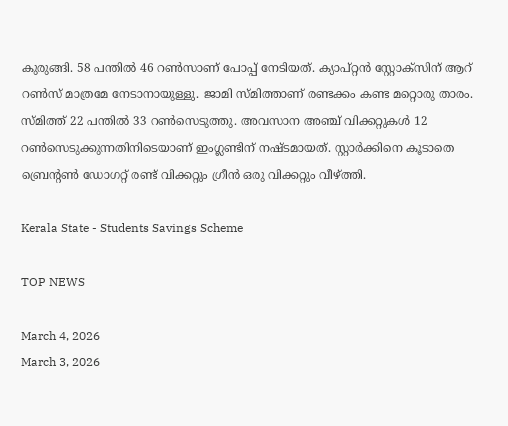കുരുങ്ങി. 58 പന്തില്‍ 46 റണ്‍സാണ് പോപ്പ് നേടിയത്. ക്യാപ്റ്റന്‍ സ്റ്റോക്സിന് ആറ് റണ്‍സ് മാത്രമേ നേടാനായുള്ളു. ജാമി സ്മിത്താണ് രണ്ടക്കം കണ്ട മറ്റൊരു താരം. സ്മിത്ത് 22 പന്തില്‍ 33 റണ്‍സെടുത്തു. അവസാന അഞ്ച് വിക്കറ്റുകള്‍ 12 റണ്‍സെടുക്കുന്നതിനിടെയാണ് ഇംഗ്ലണ്ടിന് നഷ്ടമായത്. സ്റ്റാര്‍ക്കിനെ കൂടാതെ ബ്രെന്റണ്‍ ഡോഗറ്റ് രണ്ട് വിക്കറ്റും ഗ്രീന്‍ ഒരു വിക്കറ്റും വീഴ്ത്തി.

Kerala State - Students Savings Scheme

TOP NEWS

March 4, 2026
March 3, 2026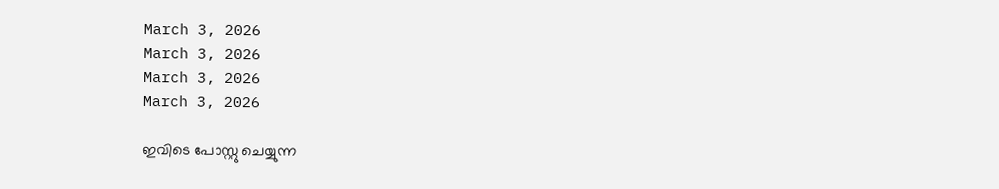March 3, 2026
March 3, 2026
March 3, 2026
March 3, 2026

ഇവിടെ പോസ്റ്റു ചെയ്യുന്ന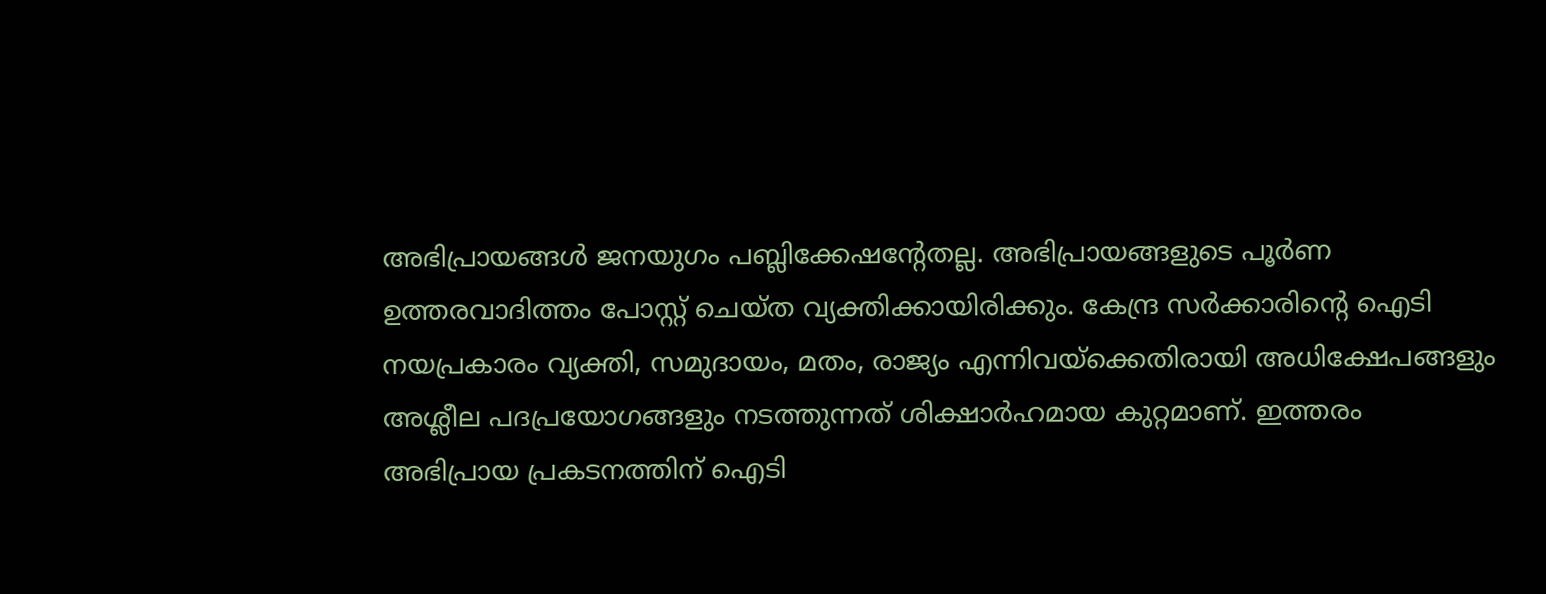അഭിപ്രായങ്ങള്‍ ജനയുഗം പബ്ലിക്കേഷന്റേതല്ല. അഭിപ്രായങ്ങളുടെ പൂര്‍ണ ഉത്തരവാദിത്തം പോസ്റ്റ് ചെയ്ത വ്യക്തിക്കായിരിക്കും. കേന്ദ്ര സര്‍ക്കാരിന്റെ ഐടി നയപ്രകാരം വ്യക്തി, സമുദായം, മതം, രാജ്യം എന്നിവയ്‌ക്കെതിരായി അധിക്ഷേപങ്ങളും അശ്ലീല പദപ്രയോഗങ്ങളും നടത്തുന്നത് ശിക്ഷാര്‍ഹമായ കുറ്റമാണ്. ഇത്തരം അഭിപ്രായ പ്രകടനത്തിന് ഐടി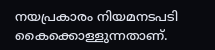നയപ്രകാരം നിയമനടപടി കൈക്കൊള്ളുന്നതാണ്.